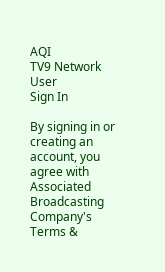AQI
TV9 Network
User
Sign In

By signing in or creating an account, you agree with Associated Broadcasting Company's Terms &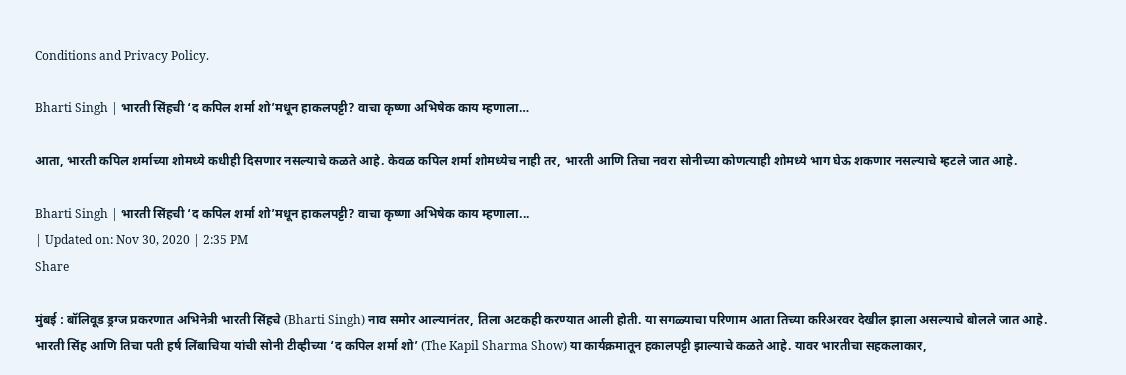Conditions and Privacy Policy.

Bharti Singh | भारती सिंहची ‘द कपिल शर्मा शो’मधून हाकलपट्टी? वाचा कृष्णा अभिषेक काय म्हणाला…

आता, भारती कपिल शर्माच्या शोमध्ये कधीही दिसणार नसल्याचे कळते आहे. केवळ कपिल शर्मा शोमध्येच नाही तर, भारती आणि तिचा नवरा सोनीच्या कोणत्याही शोमध्ये भाग घेऊ शकणार नसल्याचे म्हटले जात आहे.

Bharti Singh | भारती सिंहची ‘द कपिल शर्मा शो’मधून हाकलपट्टी? वाचा कृष्णा अभिषेक काय म्हणाला...
| Updated on: Nov 30, 2020 | 2:35 PM
Share

मुंबई : बॉलिवूड ड्रग्ज प्रकरणात अभिनेत्री भारती सिंहचे (Bharti Singh) नाव समोर आल्यानंतर, तिला अटकही करण्यात आली होती. या सगळ्याचा परिणाम आता तिच्या करिअरवर देखील झाला असल्याचे बोलले जात आहे. भारती सिंह आणि तिचा पती हर्ष लिंबाचिया यांची सोनी टीव्हीच्या ‘द कपिल शर्मा शो’ (The Kapil Sharma Show) या कार्यक्रमातून हकालपट्टी झाल्याचे कळते आहे. यावर भारतीचा सहकलाकार,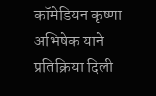कॉमेडियन कृष्णा अभिषेक याने प्रतिक्रिया दिली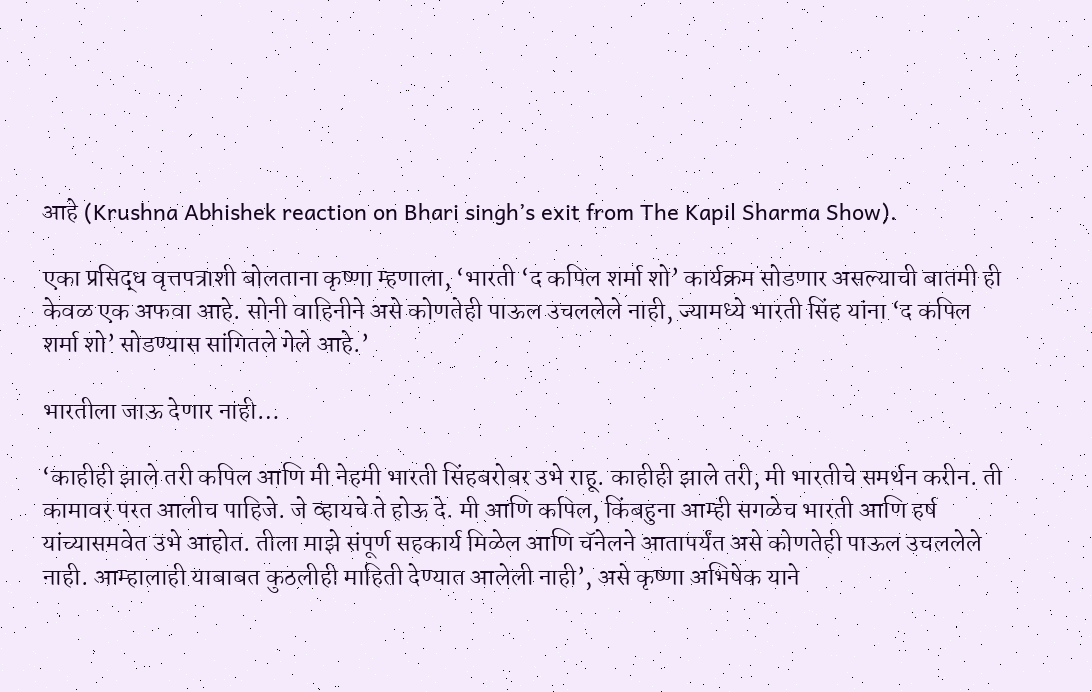आहे (Krushna Abhishek reaction on Bhari singh’s exit from The Kapil Sharma Show).

एका प्रसिद्ध वृत्तपत्राशी बोलताना कृष्णा म्हणाला, ‘भारती ‘द कपिल शर्मा शो’ कार्यक्रम सोडणार असल्याची बातमी ही केवळ एक अफवा आहे. सोनी वाहिनीने असे कोणतेही पाऊल उचललेले नाही, ज्यामध्ये भारती सिंह यांना ‘द कपिल शर्मा शो’ सोडण्यास सांगितले गेले आहे.’

भारतीला जाऊ देणार नाही…

‘काहीही झाले तरी कपिल आणि मी नेहमी भारती सिंहबरोबर उभे राहू. काहीही झाले तरी, मी भारतीचे समर्थन करीन. ती कामावर परत आलीच पाहिजे. जे व्हायचे ते होऊ दे. मी आणि कपिल, किंबहुना आम्ही सगळेच भारती आणि हर्ष यांच्यासमवेत उभे आहोत. तीला माझे संपूर्ण सहकार्य मिळेल आणि चॅनेलने आतापर्यंत असे कोणतेही पाऊल उचललेले नाही. आम्हालाही याबाबत कुठलीही माहिती देण्यात आलेली नाही’, असे कृष्णा अभिषेक याने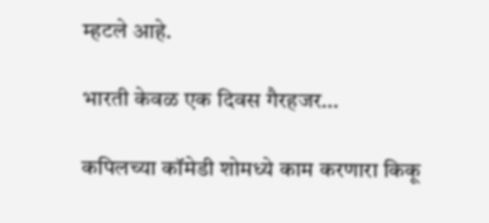म्हटले आहे.

भारती केवळ एक दिवस गैरहजर…

कपिलच्या कॉमेडी शोमध्ये काम करणारा किकू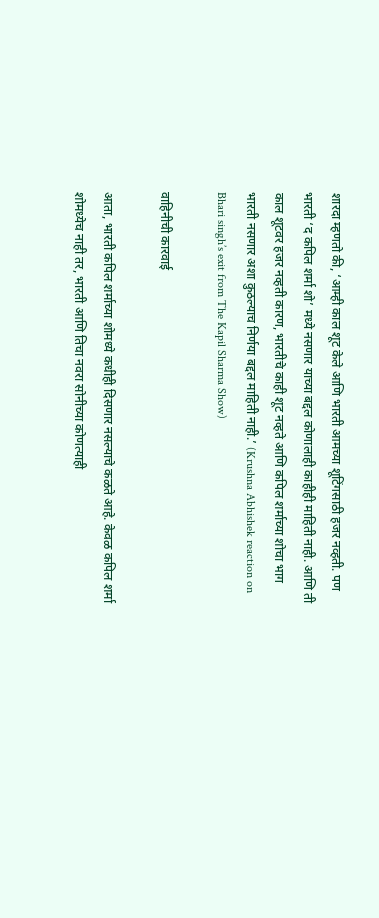शारदा म्हणतो की, ‘आम्ही काल शूट केले आणि भारती आमच्या शूटिंगसाठी हजर नव्हती. पण भारती ‘द कपिल शर्मा शो’ मध्ये नसणार याच्या बद्दल कोणालाही काहीही माहिती नाही. आणि ती काल शूटवर हजर नव्हती कारण, भारतीचे काही शूट नव्हते आणि कपिल शर्माच्या शोचा भाग भारती नसणार अशा कुठल्याच निर्णया बद्दल माहिती नाही.’ (Krushna Abhishek reaction on Bhari singh’s exit from The Kapil Sharma Show)

वाहिनीची कारवाई

आता, भारती कपिल शर्माच्या शोमध्ये कधीही दिसणार नसल्याचे कळते आहे. केवळ कपिल शर्मा शोमध्येच नाही तर, भारती आणि तिचा नवरा सोनीच्या कोणत्याही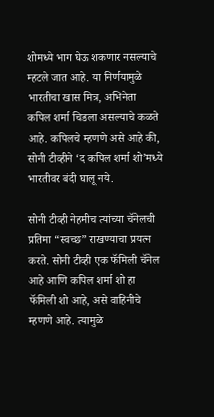शोमध्ये भाग घेऊ शकणार नसल्याचे म्हटले जात आहे. या निर्णयामुळे भारतीचा खास मित्र, अभिनेता कपिल शर्मा चिडला असल्याचे कळते आहे. कपिलचे म्हणणे असे आहे की, सोनी टीव्हीने ‘द कपिल शर्मा शो’मध्ये भारतीवर बंदी घालू नये.

सोनी टीव्ही नेहमीच त्यांच्या चॅनेलची प्रतिमा “स्वच्छ” राखण्याचा प्रयत्न करते. सोनी टीव्ही एक फॅमिली चॅनेल आहे आणि कपिल शर्मा शो हा फॅमिली शो आहे, असे वाहिनीचे म्हणणे आहे. त्यामुळे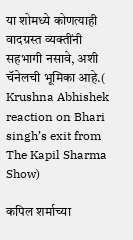या शोमध्ये कोणत्याही वादग्रस्त व्यक्तींनी सहभागी नसावे, अशी चॅनेलची भूमिका आहे.( Krushna Abhishek reaction on Bhari singh’s exit from The Kapil Sharma Show)

कपिल शर्माच्या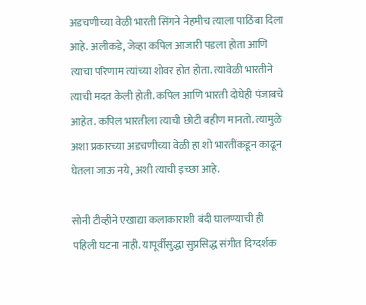अडचणीच्या वेळी भारती सिंगने नेहमीच त्याला पाठिंबा दिला आहे. अलीकडे, जेव्हा कपिल आजारी पडला होता आणि त्याचा परिणाम त्यांच्या शोवर होत होता. त्यावेळी भारतीने त्याची मदत केली होती. कपिल आणि भारती दोघेही पंजाबचे आहेत. कपिल भारतीला त्याची छोटी बहीण मानतो. त्यामुळे अशा प्रकारच्या अडचणीच्या वेळी हा शो भारतींकडून काढून घेतला जाऊ नये, अशी त्याची इच्छा आहे.

सोनी टीव्हीने एखाद्या कलाकाराशी बंदी घालण्याची ही पहिली घटना नाही. यापूर्वीसुद्धा सुप्रसिद्ध संगीत दिग्दर्शक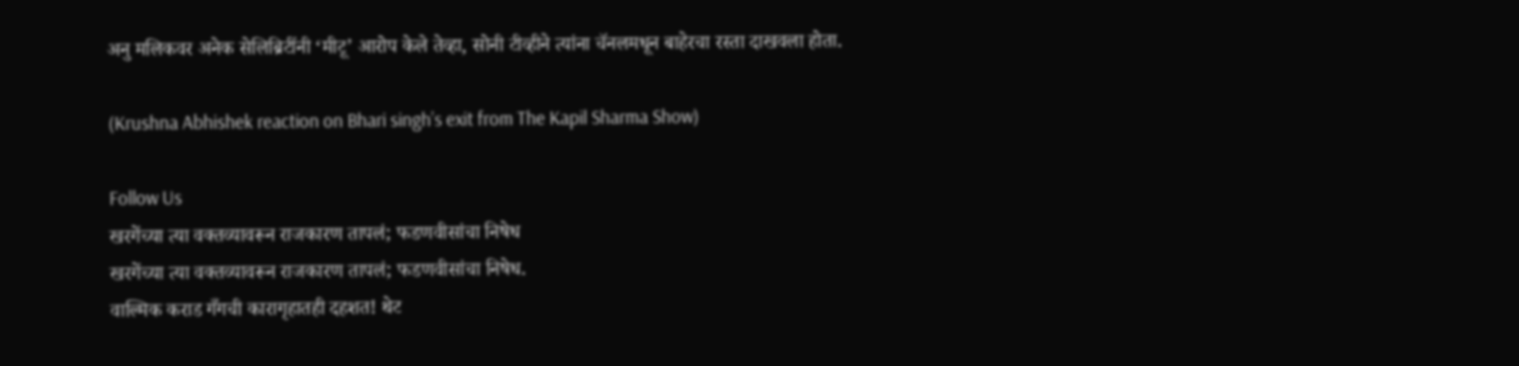अनु मलिकवर अनेक सेलिब्रिटींनी ‘मीटू’ आरोप केले तेव्हा, सोनी टीव्हीने त्यांना चॅनलमधून बाहेरचा रस्ता दाखवला होता.

(Krushna Abhishek reaction on Bhari singh’s exit from The Kapil Sharma Show)

Follow Us
खरगेंच्या त्या वक्तव्यावरून राजकारण तापलं; फडणवीसांचा निषेध
खरगेंच्या त्या वक्तव्यावरून राजकारण तापलं; फडणवीसांचा निषेध.
वाल्मिक कराड गँगची कारागृहातही दहशत! थेट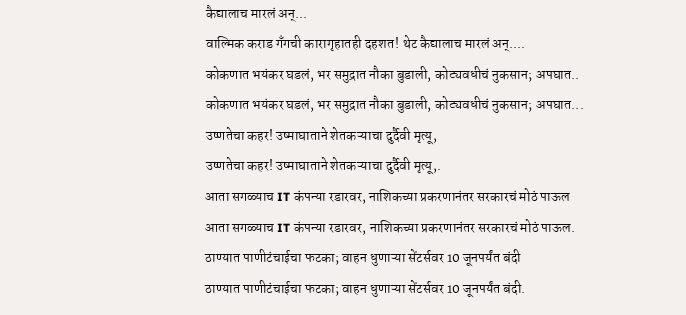कैद्यालाच मारलं अन्...
वाल्मिक कराड गँगची कारागृहातही दहशत! थेट कैद्यालाच मारलं अन्....
कोकणात भयंकर घडलं, भर समुद्रात नौका बुडाली, कोट्यवधीचं नुकसान; अपघात..
कोकणात भयंकर घडलं, भर समुद्रात नौका बुडाली, कोट्यवधीचं नुकसान; अपघात...
उष्णतेचा कहर! उष्माघाताने शेतकऱ्याचा दुर्दैवी मृत्यू,
उष्णतेचा कहर! उष्माघाताने शेतकऱ्याचा दुर्दैवी मृत्यू,.
आता सगळ्याच IT कंपन्या रडारवर, नाशिकच्या प्रकरणानंतर सरकारचं मोठं पाऊल
आता सगळ्याच IT कंपन्या रडारवर, नाशिकच्या प्रकरणानंतर सरकारचं मोठं पाऊल.
ठाण्यात पाणीटंचाईचा फटका; वाहन धुणाऱ्या सेंटर्सवर 10 जूनपर्यंत बंदी
ठाण्यात पाणीटंचाईचा फटका; वाहन धुणाऱ्या सेंटर्सवर 10 जूनपर्यंत बंदी.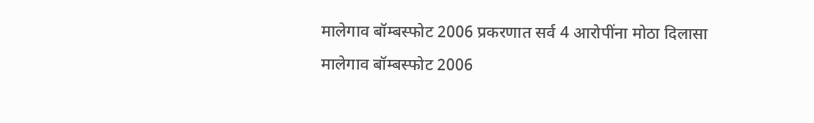मालेगाव बॉम्बस्फोट 2006 प्रकरणात सर्व 4 आरोपींना मोठा दिलासा
मालेगाव बॉम्बस्फोट 2006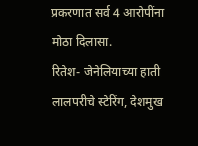प्रकरणात सर्व 4 आरोपींना मोठा दिलासा.
रितेश- जेनेलियाच्या हाती लालपरीचे स्टेरिंग, देशमुख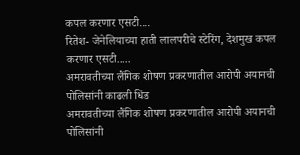कपल करणार एसटी....
रितेश- जेनेलियाच्या हाती लालपरीचे स्टेरिंग, देशमुख कपल करणार एसटी.....
अमरावतीच्या लैंगिक शोषण प्रकरणातील आरोपी अयानची पोलिसांनी काढली धिंड
अमरावतीच्या लैंगिक शोषण प्रकरणातील आरोपी अयानची पोलिसांनी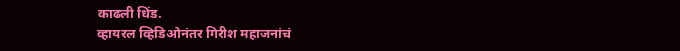काढली धिंड.
व्हायरल व्हिडिओनंतर गिरीश महाजनांचं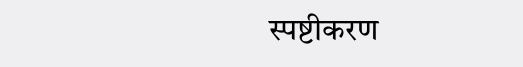स्पष्टीकरण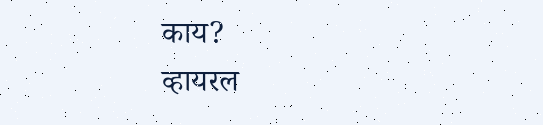काय?
व्हायरल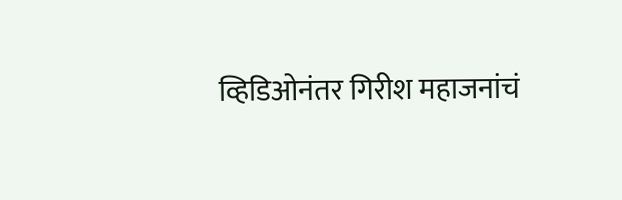व्हिडिओनंतर गिरीश महाजनांचं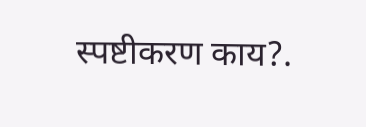स्पष्टीकरण काय?.